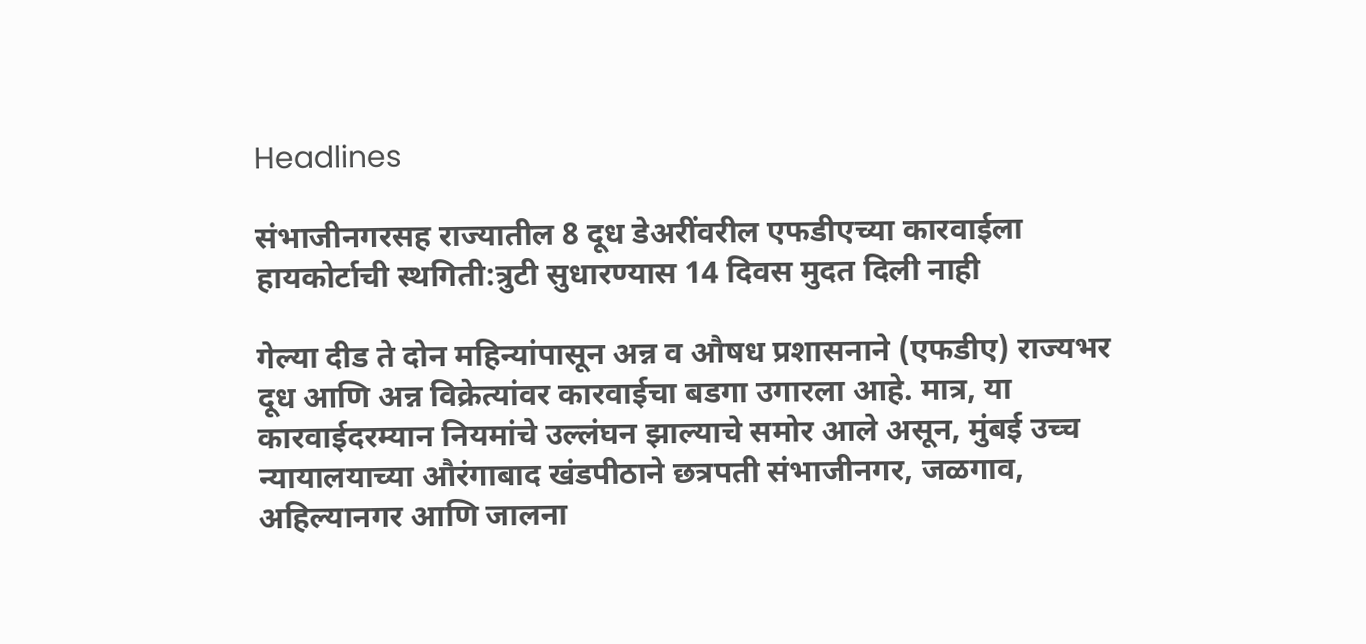Headlines

संभाजीनगरसह राज्यातील 8 दूध डेअरींवरील एफडीएच्या कारवाईला हायकोर्टाची स्थगिती:त्रुटी सुधारण्यास 14 दिवस मुदत दिली नाही

गेल्या दीड ते दोन महिन्यांपासून अन्न व औषध प्रशासनाने (एफडीए) राज्यभर दूध आणि अन्न विक्रेत्यांवर कारवाईचा बडगा उगारला आहे. मात्र, या कारवाईदरम्यान नियमांचे उल्लंघन झाल्याचे समोर आले असून, मुंबई उच्च न्यायालयाच्या औरंगाबाद खंडपीठाने छत्रपती संभाजीनगर, जळगाव, अहिल्यानगर आणि जालना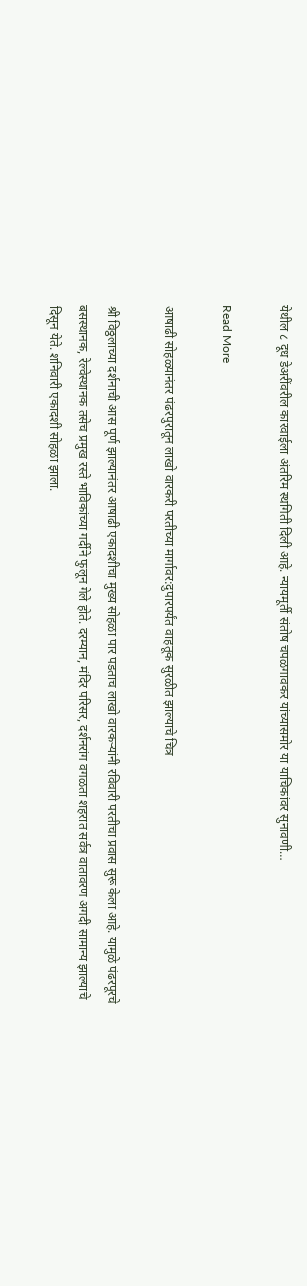येथील ८ दूध डेअरींवरील कारवाईला अंतरिम स्थगिती दिली आहे. न्यायमूर्ती संतोष चपळगावकर यांच्यासमोर या याचिकांवर सुनावणी…

Read More

आषाढी सोहळ्यानंतर पंढरपुरातून लाखो वारकरी परतीच्या मार्गावर:दुपारपर्यंत वाहतूक सुरळीत झाल्याचे चित्र

श्री विठ्ठलाच्या दर्शनाची आस पूर्ण झाल्यानंतर आषाढी एकादशीचा मुख्य सोहळा पार पडताच लाखो वारकऱ्यांनी रविवारी परतीचा प्रवास सुरू केला आहे. यामुळे पंढरपूरचे बसस्थानक, रेल्वेस्थानक तसेच प्रमुख रस्ते भाविकांच्या गर्दीने फुलून गेले होते. दरम्यान, मंदिर परिसर, दर्शनरांग वगळता शहरात सर्वत्र वातावरण अगदी सामान्य झाल्याचे दिसून येते. शनिवारी एकादशी सोहळा झाला.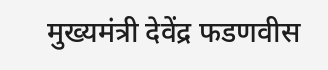मुख्यमंत्री देवेंद्र फडणवीस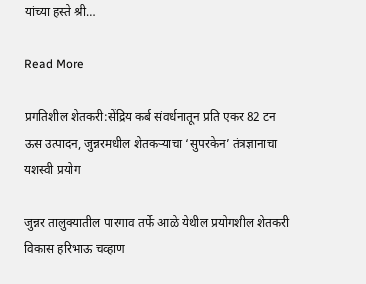यांच्या हस्ते श्री…

Read More

प्रगतिशील शेतकरी:सेंद्रिय कर्ब संवर्धनातून प्रति एकर 82 टन ऊस उत्पादन, जुन्नरमधील शेतकऱ्याचा ‘सुपरकेन’ तंत्रज्ञानाचा यशस्वी प्रयोग

जुन्नर तालुक्यातील पारगाव तर्फे आळे येथील प्रयोगशील शेतकरी विकास हरिभाऊ चव्हाण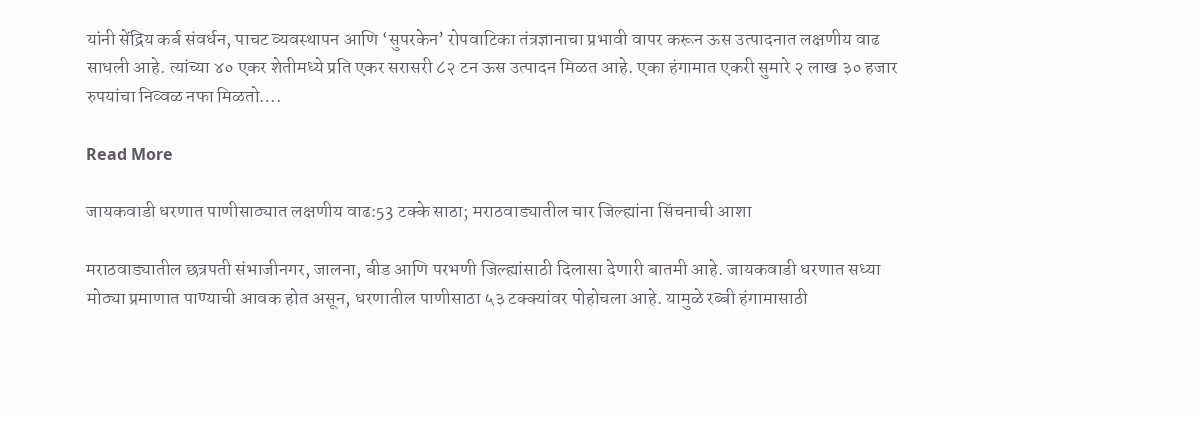यांनी सेंद्रिय कर्ब संवर्धन, पाचट व्यवस्थापन आणि ‘सुपरकेन’ रोपवाटिका तंत्रज्ञानाचा प्रभावी वापर करून ऊस उत्पादनात लक्षणीय वाढ साधली आहे. त्यांच्या ४० एकर शेतीमध्ये प्रति एकर सरासरी ८२ टन ऊस उत्पादन मिळत आहे. एका हंगामात एकरी सुमारे २ लाख ३० हजार रुपयांचा निव्वळ नफा मिळतो….

Read More

जायकवाडी धरणात पाणीसाठ्यात लक्षणीय वाढ:53 टक्के साठा; मराठवाड्यातील चार जिल्ह्यांना सिंचनाची आशा

मराठवाड्यातील छत्रपती संभाजीनगर, जालना, बीड आणि परभणी जिल्ह्यांसाठी दिलासा देणारी बातमी आहे. जायकवाडी धरणात सध्या मोठ्या प्रमाणात पाण्याची आवक होत असून, धरणातील पाणीसाठा ५३ टक्क्यांवर पोहोचला आहे. यामुळे रब्बी हंगामासाठी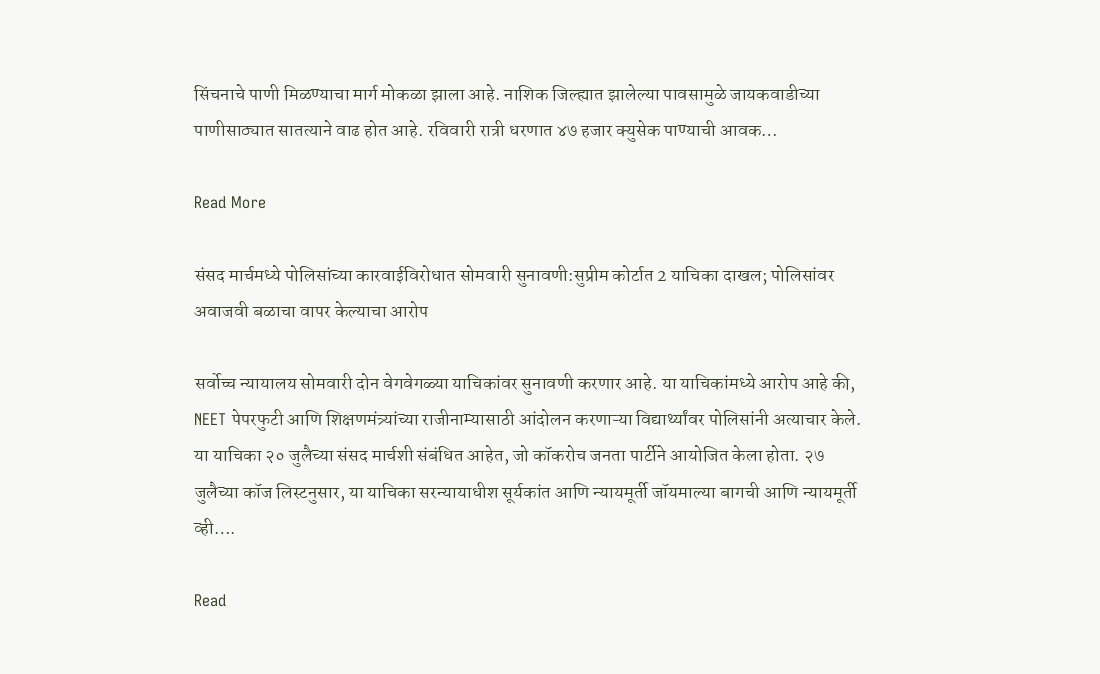सिंचनाचे पाणी मिळण्याचा मार्ग मोकळा झाला आहे. नाशिक जिल्ह्यात झालेल्या पावसामुळे जायकवाडीच्या पाणीसाठ्यात सातत्याने वाढ होत आहे. रविवारी रात्री धरणात ४७ हजार क्युसेक पाण्याची आवक…

Read More

संसद मार्चमध्ये पोलिसांच्या कारवाईविरोधात सोमवारी सुनावणी:सुप्रीम कोर्टात 2 याचिका दाखल; पोलिसांवर अवाजवी बळाचा वापर केल्याचा आरोप

सर्वोच्च न्यायालय सोमवारी दोन वेगवेगळ्या याचिकांवर सुनावणी करणार आहे. या याचिकांमध्ये आरोप आहे की, NEET पेपरफुटी आणि शिक्षणमंत्र्यांच्या राजीनाम्यासाठी आंदोलन करणाऱ्या विद्यार्थ्यांवर पोलिसांनी अत्याचार केले. या याचिका २० जुलैच्या संसद मार्चशी संबंधित आहेत, जो कॉकरोच जनता पार्टीने आयोजित केला होता. २७ जुलैच्या कॉज लिस्टनुसार, या याचिका सरन्यायाधीश सूर्यकांत आणि न्यायमूर्ती जॉयमाल्या बागची आणि न्यायमूर्ती व्ही….

Read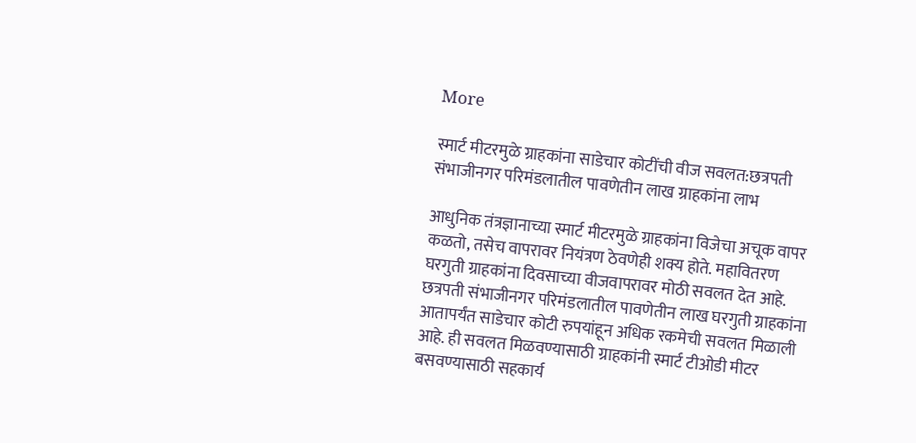More

स्मार्ट मीटरमुळे ग्राहकांना साडेचार कोटींची वीज सवलत:छत्रपती संभाजीनगर परिमंडलातील पावणेतीन लाख ग्राहकांना लाभ

आधुनिक तंत्रज्ञानाच्या स्मार्ट मीटरमुळे ग्राहकांना विजेचा अचूक वापर कळतो, तसेच वापरावर नियंत्रण ठेवणेही शक्य होते. महावितरण घरगुती ग्राहकांना दिवसाच्या वीजवापरावर मोठी सवलत देत आहे. छत्रपती संभाजीनगर परिमंडलातील पावणेतीन लाख घरगुती ग्राहकांना आतापर्यंत साडेचार कोटी रुपयांहून अधिक रकमेची सवलत मिळाली आहे. ही सवलत मिळवण्यासाठी ग्राहकांनी स्मार्ट टीओडी मीटर बसवण्यासाठी सहकार्य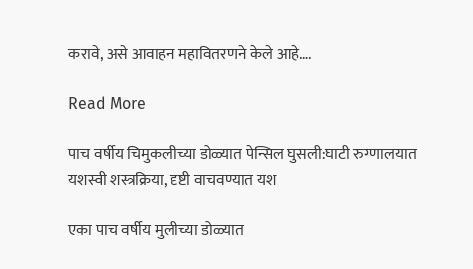करावे, असे आवाहन महावितरणने केले आहे….

Read More

पाच वर्षीय चिमुकलीच्या डोळ्यात पेन्सिल घुसली:घाटी रुग्णालयात यशस्वी शस्त्रक्रिया, दृष्टी वाचवण्यात यश

एका पाच वर्षीय मुलीच्या डोळ्यात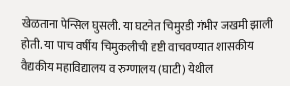खेळताना पेन्सिल घुसली. या घटनेत चिमुरडी गंभीर जखमी झाली होती. या पाच वर्षीय चिमुकलीची दृष्टी वाचवण्यात शासकीय वैद्यकीय महाविद्यालय व रुग्णालय (घाटी) येथील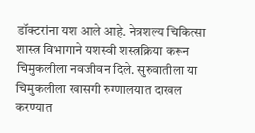डॉक्टरांना यश आले आहे. नेत्रशल्य चिकित्सा शास्त्र विभागाने यशस्वी शस्त्रक्रिया करून चिमुकलीला नवजीवन दिले. सुरुवातीला या चिमुकलीला खासगी रुग्णालयात दाखल करण्यात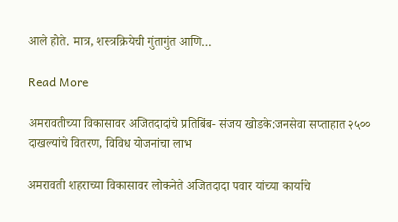आले होते. मात्र, शस्त्रक्रियेची गुंतागुंत आणि…

Read More

अमरावतीच्या विकासावर अजितदादांचे प्रतिबिंब- संजय खोडके:जनसेवा सप्ताहात २५०० दाखल्यांचे वितरण, विविध योजनांचा लाभ

अमरावती शहराच्या विकासावर लोकनेते अजितदादा पवार यांच्या कार्याचे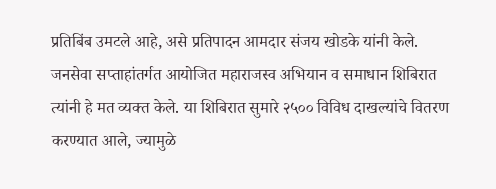प्रतिबिंब उमटले आहे, असे प्रतिपादन आमदार संजय खोडके यांनी केले. जनसेवा सप्ताहांतर्गत आयोजित महाराजस्व अभियान व समाधान शिबिरात त्यांनी हे मत व्यक्त केले. या शिबिरात सुमारे २५०० विविध दाखल्यांचे वितरण करण्यात आले, ज्यामुळे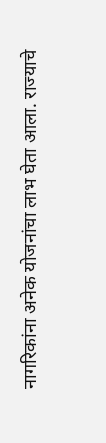नागरिकांना अनेक योजनांचा लाभ घेता आला. राज्याचे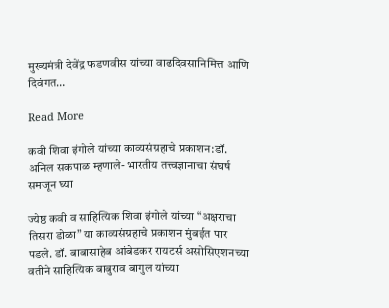मुख्यमंत्री देवेंद्र फडणवीस यांच्या वाढदिवसानिमित्त आणि दिवंगत…

Read More

कवी शिवा इंगोले यांच्या काव्यसंग्रहाचे प्रकाशन:डॉ. अनिल सकपाळ म्हणाले- भारतीय तत्त्वज्ञानाचा संघर्ष समजून घ्या

ज्येष्ठ कवी व साहित्यिक शिवा इंगोले यांच्या “अक्षराचा तिसरा डोळा” या काव्यसंग्रहाचे प्रकाशन मुंबईत पार पडले. डॉ. बाबासाहेब आंबेडकर रायटर्स असोसिएशनच्या वतीने साहित्यिक बाबुराव बागुल यांच्या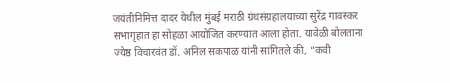जयंतीनिमित्त दादर येथील मुंबई मराठी ग्रंथसंग्रहालयाच्या सुरेंद्र गावस्कर सभागृहात हा सोहळा आयोजित करण्यात आला होता. यावेळी बोलताना ज्येष्ठ विचारवंत डॉ. अनिल सकपाळ यांनी सांगितले की, “कवी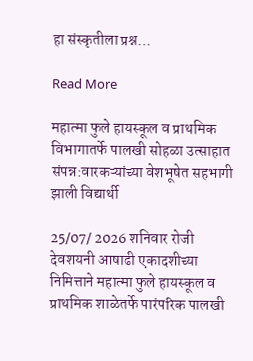हा संस्कृतीला प्रश्न…

Read More

महात्मा फुले हायस्कूल व प्राथमिक विभागातर्फे पालखी सोहळा उत्साहात संपन्न:वारकऱ्यांच्या वेशभूषेत सहभागी झाली विद्यार्थी

25/07/ 2026 शनिवार रोजी देवशयनी आषाढी एकादशीच्या निमित्ताने महात्मा फुले हायस्कूल व प्राथमिक शाळेतर्फे पारंपरिक पालखी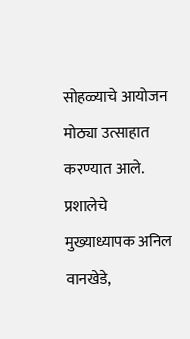सोहळ्याचे आयोजन मोठ्या उत्साहात करण्यात आले. प्रशालेचे मुख्याध्यापक अनिल वानखेडे,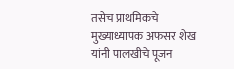तसेच प्राथमिकचे मुख्याध्यापक अफसर शेख यांनी पालखीचे पूजन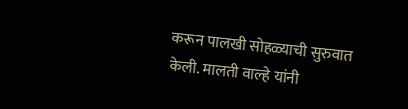करून पालखी सोहळ्याची सुरुवात केली. मालती वाल्हे यांनी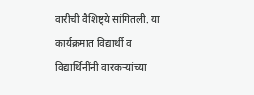वारीची वैशिष्ट्ये सांगितली. या कार्यक्रमात विद्यार्थी व विद्यार्थिनींनी वारकऱ्यांच्या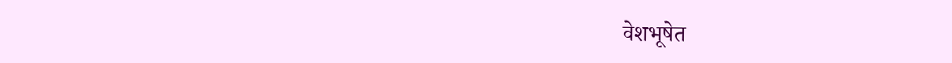वेशभूषेत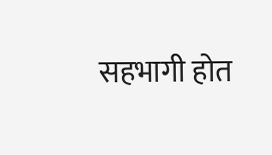सहभागी होत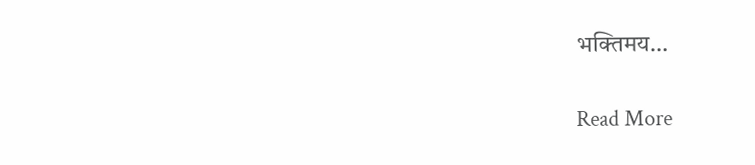भक्तिमय…

Read More